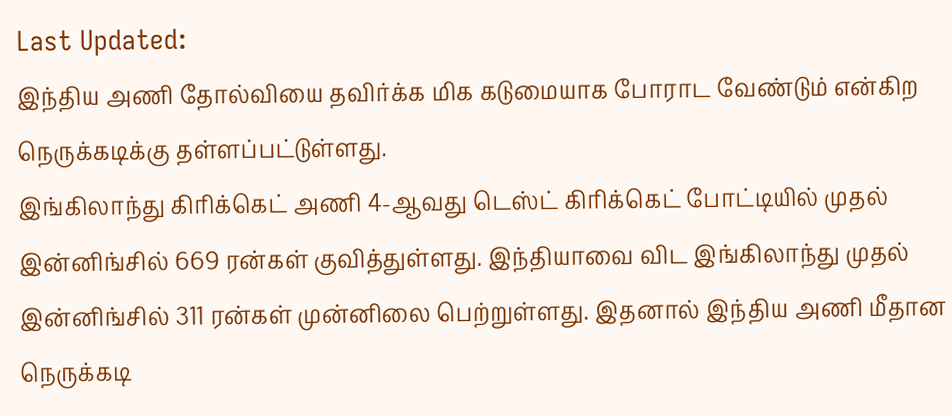Last Updated:
இந்திய அணி தோல்வியை தவிர்க்க மிக கடுமையாக போராட வேண்டும் என்கிற நெருக்கடிக்கு தள்ளப்பட்டுள்ளது.
இங்கிலாந்து கிரிக்கெட் அணி 4-ஆவது டெஸ்ட் கிரிக்கெட் போட்டியில் முதல் இன்னிங்சில் 669 ரன்கள் குவித்துள்ளது. இந்தியாவை விட இங்கிலாந்து முதல் இன்னிங்சில் 311 ரன்கள் முன்னிலை பெற்றுள்ளது. இதனால் இந்திய அணி மீதான நெருக்கடி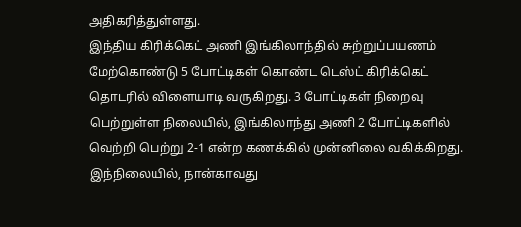அதிகரித்துள்ளது.
இந்திய கிரிக்கெட் அணி இங்கிலாந்தில் சுற்றுப்பயணம் மேற்கொண்டு 5 போட்டிகள் கொண்ட டெஸ்ட் கிரிக்கெட் தொடரில் விளையாடி வருகிறது. 3 போட்டிகள் நிறைவு பெற்றுள்ள நிலையில், இங்கிலாந்து அணி 2 போட்டிகளில் வெற்றி பெற்று 2-1 என்ற கணக்கில் முன்னிலை வகிக்கிறது.
இந்நிலையில், நான்காவது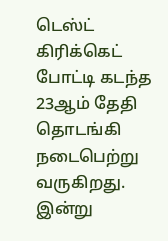டெஸ்ட் கிரிக்கெட் போட்டி கடந்த 23ஆம் தேதி தொடங்கி நடைபெற்று வருகிறது. இன்று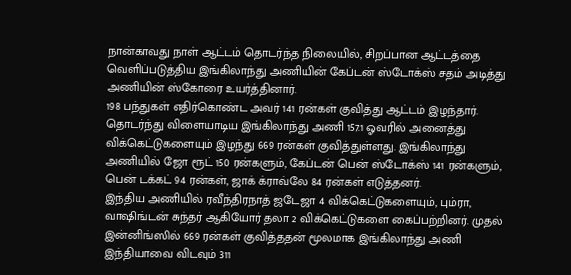நான்காவது நாள் ஆட்டம் தொடர்ந்த நிலையில், சிறப்பான ஆட்டத்தை வெளிப்படுத்திய இங்கிலாந்து அணியின் கேப்டன் ஸ்டோக்ஸ் சதம் அடித்து அணியின் ஸ்கோரை உயர்த்தினார்.
198 பந்துகள் எதிர்கொண்ட அவர் 141 ரன்கள் குவித்து ஆட்டம் இழந்தார். தொடர்ந்து விளையாடிய இங்கிலாந்து அணி 157.1 ஓவரில் அனைத்து விக்கெட்டுகளையும் இழந்து 669 ரன்கள் குவித்துள்ளது. இங்கிலாந்து அணியில் ஜோ ரூட் 150 ரன்களும், கேப்டன் பென் ஸ்டோக்ஸ் 141 ரன்களும், பென் டக்கட் 94 ரன்கள், ஜாக் க்ராவ்லே 84 ரன்கள் எடுத்தனர்.
இந்திய அணியில் ரவீந்திரநாத் ஜடேஜா 4 விக்கெட்டுகளையும், பும்ரா, வாஷிங்டன் சுந்தர் ஆகியோர் தலா 2 விக்கெட்டுகளை கைப்பற்றினர். முதல் இன்னிங்ஸில் 669 ரன்கள் குவித்ததன் மூலமாக இங்கிலாந்து அணி இந்தியாவை விடவும் 311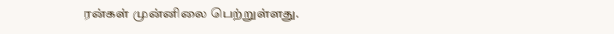ரன்கள் முன்னிலை பெற்றுள்ளது.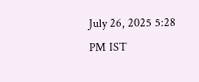July 26, 2025 5:28 PM IST